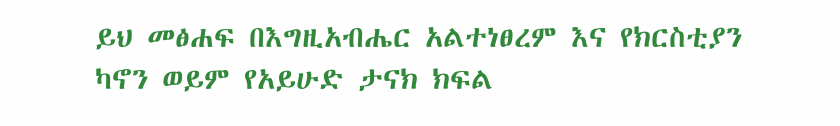ይህ መፅሐፍ በእግዚአብሔር አልተነፀረም እና የክርስቲያን ካኖን ወይም የአይሁድ ታናክ ክፍል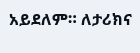አይደለም። ለታሪክና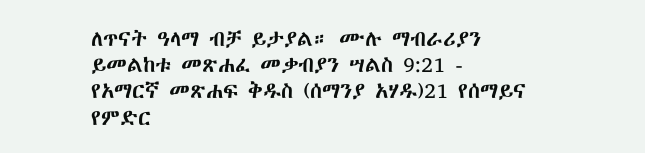ለጥናት ዓላማ ብቻ ይታያል። ሙሉ ማብራሪያን ይመልከቱ መጽሐፈ መቃብያን ሣልስ 9:21 - የአማርኛ መጽሐፍ ቅዱስ (ሰማንያ አሃዱ)21 የሰማይና የምድር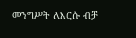መንግሥት ለእርሱ ብቻ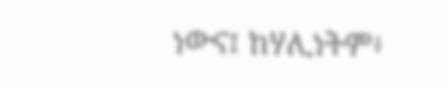ነውና፤ ከሃሊነትም፥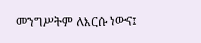መንግሥትም ለእርሱ ነውና፤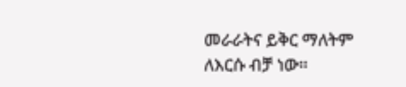መራራትና ይቅር ማለትም ለእርሱ ብቻ ነው።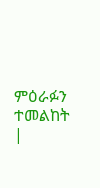ምዕራፉን ተመልከት |